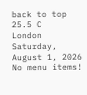back to top
25.5 C
London
Saturday, August 1, 2026
No menu items!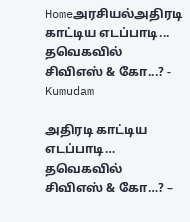Homeஅரசியல்அதிரடி காட்டிய எடப்பாடி... தவெகவில் சிவிஎஸ் & கோ...? - Kumudam

அதிரடி காட்டிய எடப்பாடி… தவெகவில் சிவிஎஸ் & கோ…? –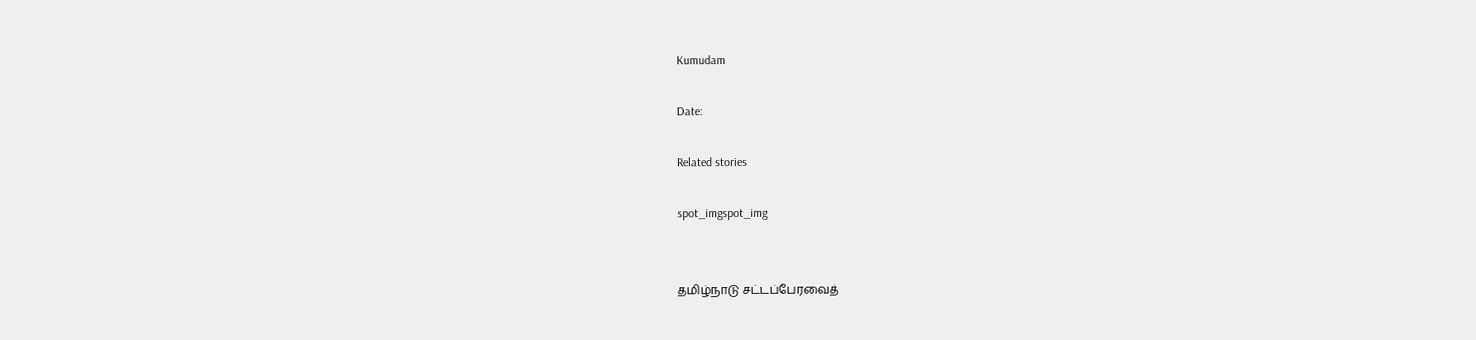Kumudam

Date:

Related stories

spot_imgspot_img


தமிழ்நாடு சட்டப்பேரவைத்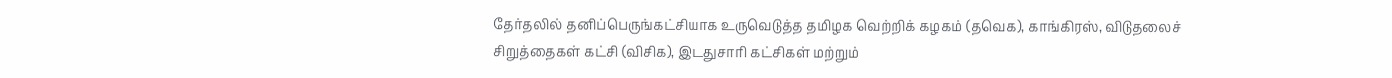தேர்தலில் தனிப்பெருங்கட்சியாக உருவெடுத்த தமிழக வெற்றிக் கழகம் (தவெக), காங்கிரஸ், விடுதலைச் சிறுத்தைகள் கட்சி (விசிக), இடதுசாரி கட்சிகள் மற்றும்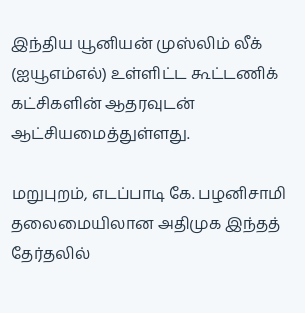இந்திய யூனியன் முஸ்லிம் லீக் (ஐயூஎம்எல்) உள்ளிட்ட கூட்டணிக் கட்சிகளின் ஆதரவுடன் ஆட்சியமைத்துள்ளது.

மறுபுறம், எடப்பாடி கே. பழனிசாமி தலைமையிலான அதிமுக இந்தத் தேர்தலில்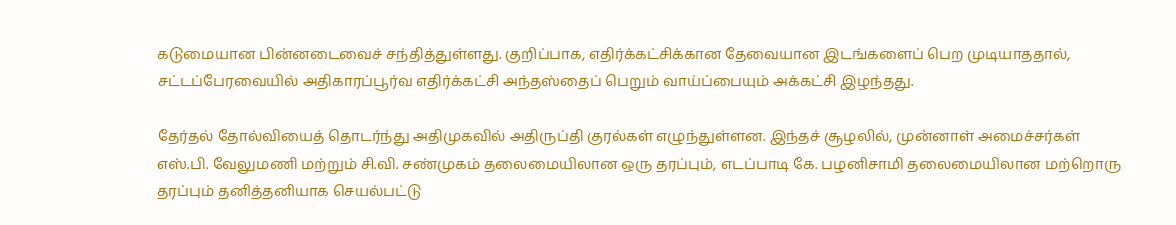கடுமையான பின்னடைவைச் சந்தித்துள்ளது. குறிப்பாக, எதிர்க்கட்சிக்கான தேவையான இடங்களைப் பெற முடியாததால், சட்டப்பேரவையில் அதிகாரப்பூர்வ எதிர்க்கட்சி அந்தஸ்தைப் பெறும் வாய்ப்பையும் அக்கட்சி இழந்தது.

தேர்தல் தோல்வியைத் தொடர்ந்து அதிமுகவில் அதிருப்தி குரல்கள் எழுந்துள்ளன. இந்தச் சூழலில், முன்னாள் அமைச்சர்கள் எஸ்.பி. வேலுமணி மற்றும் சி.வி. சண்முகம் தலைமையிலான ஒரு தரப்பும், எடப்பாடி கே. பழனிசாமி தலைமையிலான மற்றொரு தரப்பும் தனித்தனியாக செயல்பட்டு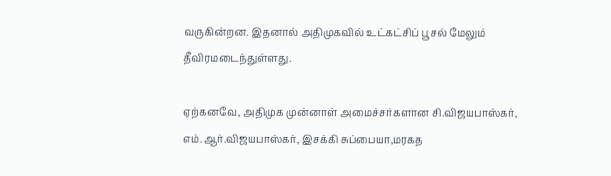வருகின்றன. இதனால் அதிமுகவில் உட்கட்சிப் பூசல் மேலும் தீவிரமடைந்துள்ளது.

ஏற்கனவே, அதிமுக முன்னாள் அமைச்சர்களான சி.விஜயபாஸ்கர், எம்.ஆர்.விஜயபாஸ்கர், இசக்கி சுப்பையா,மரகத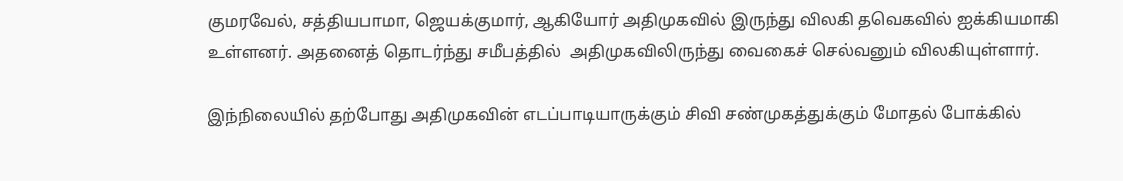குமரவேல், சத்தியபாமா, ஜெயக்குமார், ஆகியோர் அதிமுகவில் இருந்து விலகி தவெகவில் ஐக்கியமாகி  உள்ளனர். அதனைத் தொடர்ந்து சமீபத்தில்  அதிமுகவிலிருந்து வைகைச் செல்வனும் விலகியுள்ளார்.

இந்நிலையில் தற்போது அதிமுகவின் எடப்பாடியாருக்கும் சிவி சண்முகத்துக்கும் மோதல் போக்கில்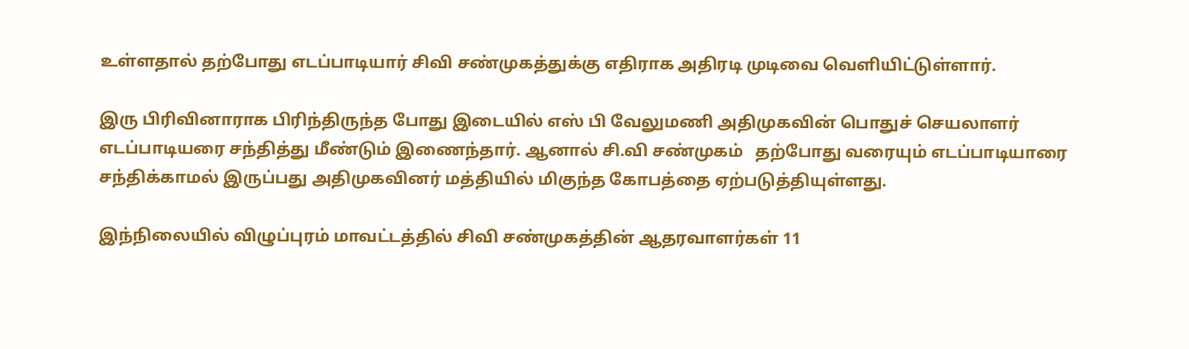உள்ளதால் தற்போது எடப்பாடியார் சிவி சண்முகத்துக்கு எதிராக அதிரடி முடிவை வெளியிட்டுள்ளார்.

இரு பிரிவினாராக பிரிந்திருந்த போது இடையில் எஸ் பி வேலுமணி அதிமுகவின் பொதுச் செயலாளர் எடப்பாடியரை சந்தித்து மீண்டும் இணைந்தார். ஆனால் சி.வி சண்முகம்   தற்போது வரையும் எடப்பாடியாரை சந்திக்காமல் இருப்பது அதிமுகவினர் மத்தியில் மிகுந்த கோபத்தை ஏற்படுத்தியுள்ளது.

இந்நிலையில் விழுப்புரம் மாவட்டத்தில் சிவி சண்முகத்தின் ஆதரவாளர்கள் 11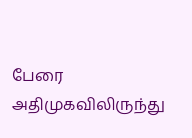பேரை அதிமுகவிலிருந்து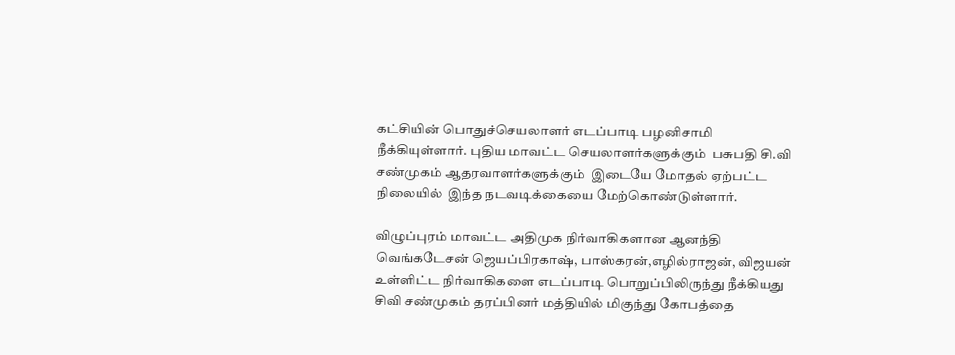கட்சியின் பொதுச்செயலாளர் எடப்பாடி பழனிசாமி நீக்கியுள்ளார். புதிய மாவட்ட செயலாளர்களுக்கும்  பசுபதி சி.வி சண்முகம் ஆதரவாளர்களுக்கும்  இடையே மோதல் ஏற்பட்ட நிலையில்  இந்த நடவடிக்கையை மேற்கொண்டுள்ளார்.

விழுப்புரம் மாவட்ட அதிமுக நிர்வாகிகளான ஆனந்தி வெங்கடேசன் ஜெயப்பிரகாஷ், பாஸ்கரன்,எழில்ராஜன், விஜயன் உள்ளிட்ட நிர்வாகிகளை எடப்பாடி பொறுப்பிலிருந்து நீக்கியது சிவி சண்முகம் தரப்பினர் மத்தியில் மிகுந்து கோபத்தை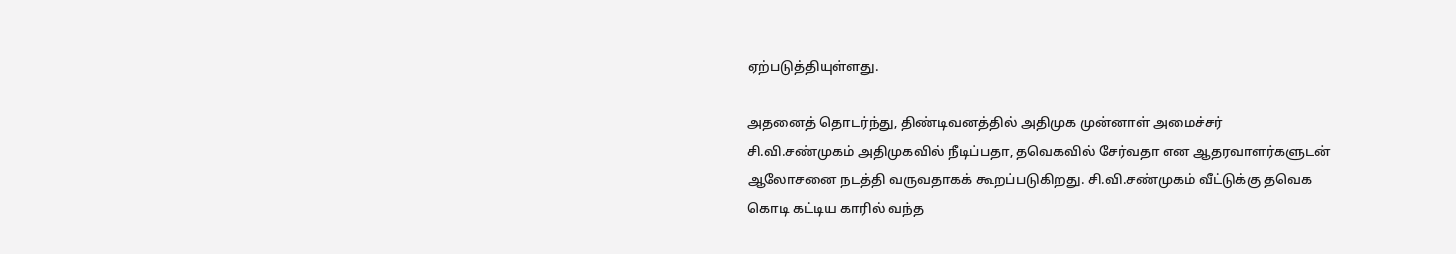ஏற்படுத்தியுள்ளது.

அதனைத் தொடர்ந்து, திண்டிவனத்தில் அதிமுக முன்னாள் அமைச்சர் சி.வி.சண்முகம் அதிமுகவில் நீடிப்பதா, தவெகவில் சேர்வதா என ஆதரவாளர்களுடன் ஆலோசனை நடத்தி வருவதாகக் கூறப்படுகிறது. சி.வி.சண்முகம் வீட்டுக்கு தவெக கொடி கட்டிய காரில் வந்த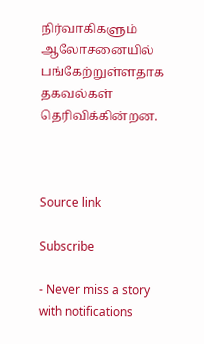நிர்வாகிகளும் ஆலோசனையில் பங்கேற்றுள்ளதாக தகவல்கள் தெரிவிக்கின்றன.



Source link

Subscribe

- Never miss a story with notifications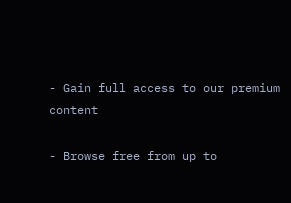- Gain full access to our premium content

- Browse free from up to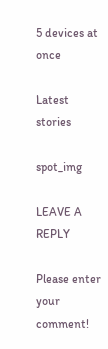5 devices at once

Latest stories

spot_img

LEAVE A REPLY

Please enter your comment!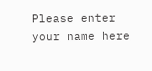Please enter your name here